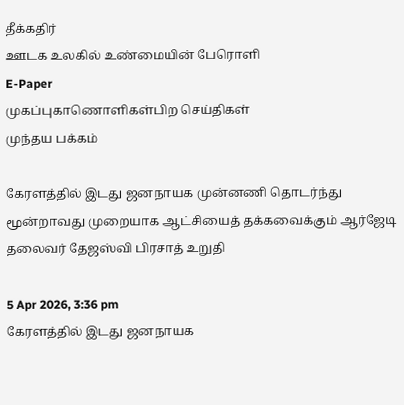தீக்கதிர்
ஊடக உலகில் உண்மையின் பேரொளி
E-Paper
முகப்புகாணொளிகள்பிற செய்திகள்
முந்தய பக்கம்

கேரளத்தில் இடது ஜனநாயக முன்னணி தொடர்ந்து மூன்றாவது முறையாக ஆட்சியைத் தக்கவைக்கும் ஆர்ஜேடி தலைவர் தேஜஸ்வி பிரசாத் உறுதி

5 Apr 2026, 3:36 pm
கேரளத்தில் இடது ஜனநாயக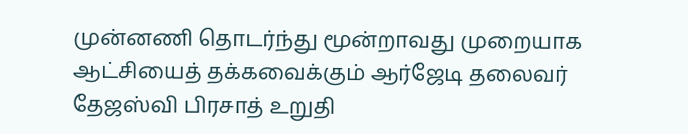முன்னணி தொடர்ந்து மூன்றாவது முறையாக ஆட்சியைத் தக்கவைக்கும் ஆர்ஜேடி தலைவர் தேஜஸ்வி பிரசாத் உறுதி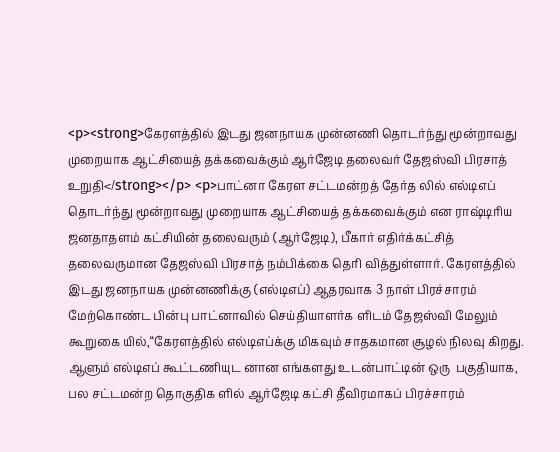<p><strong>கேரளத்தில் இடது ஜனநாயக முன்னணி தொடர்ந்து மூன்றாவது முறையாக ஆட்சியைத் தக்கவைக்கும் ஆர்ஜேடி தலைவர் தேஜஸ்வி பிரசாத் உறுதி</strong></p> <p>பாட்னா கேரள சட்டமன்றத் தேர்த லில் எல்டிஎப் தொடர்ந்து மூன்றாவது முறையாக ஆட்சியைத் தக்கவைக்கும் என ராஷ்டிரிய ஜனதாதளம் கட்சியின் தலைவரும் (ஆர்ஜேடி), பீகார் எதிர்க்கட்சித் தலைவருமான தேஜஸ்வி பிரசாத் நம்பிக்கை தெரி வித்துள்ளார். கேரளத்தில் இடது ஜனநாயக முன்னணிக்கு (எல்டிஎப்) ஆதரவாக 3 நாள் பிரச்சாரம் மேற்கொண்ட பின்பு பாட்னாவில் செய்தியாளர்க ளிடம் தேஜஸ்வி மேலும் கூறுகை யில்,“கேரளத்தில் எல்டிஎப்க்கு மிகவும் சாதகமான சூழல் நிலவு கிறது. ஆளும் எல்டிஎப் கூட்டணியுட னான எங்களது உடன்பாட்டின் ஒரு  பகுதியாக, பல சட்டமன்ற தொகுதிக ளில் ஆர்ஜேடி கட்சி தீவிரமாகப் பிரச்சாரம்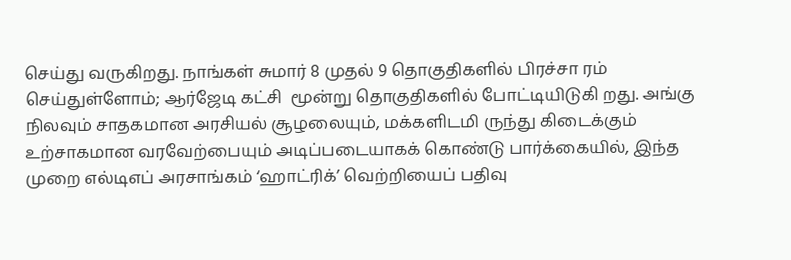செய்து வருகிறது. நாங்கள் சுமார் 8 முதல் 9 தொகுதிகளில் பிரச்சா ரம் செய்துள்ளோம்; ஆர்ஜேடி கட்சி  மூன்று தொகுதிகளில் போட்டியிடுகி றது. அங்கு நிலவும் சாதகமான அரசியல் சூழலையும், மக்களிடமி ருந்து கிடைக்கும் உற்சாகமான வரவேற்பையும் அடிப்படையாகக் கொண்டு பார்க்கையில், இந்த முறை எல்டிஎப் அரசாங்கம் ‘ஹாட்ரிக்’ வெற்றியைப் பதிவு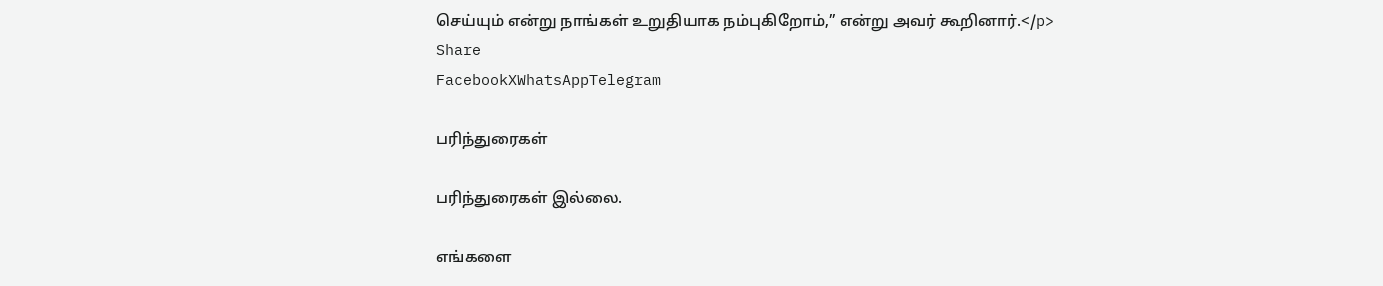செய்யும் என்று நாங்கள் உறுதியாக நம்புகிறோம்,” என்று அவர் கூறினார்.</p>
Share
FacebookXWhatsAppTelegram

பரிந்துரைகள்

பரிந்துரைகள் இல்லை.

எங்களை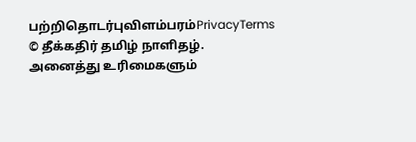பற்றிதொடர்புவிளம்பரம்PrivacyTerms
© தீக்கதிர் தமிழ் நாளிதழ். அனைத்து உரிமைகளும்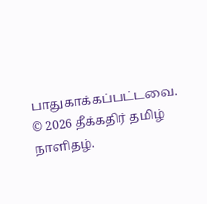பாதுகாக்கப்பட்டவை.
© 2026 தீக்கதிர் தமிழ் நாளிதழ்.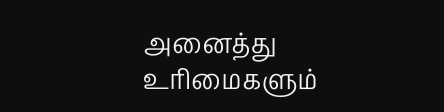அனைத்து உரிமைகளும்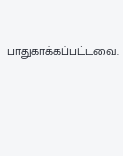பாதுகாக்கப்பட்டவை.